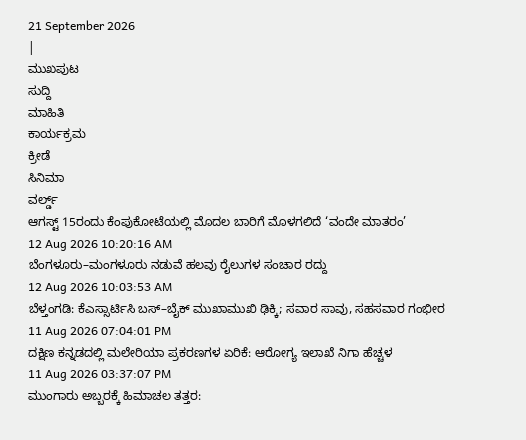21 September 2026
|
ಮುಖಪುಟ
ಸುದ್ದಿ
ಮಾಹಿತಿ
ಕಾರ್ಯಕ್ರಮ
ಕ್ರೀಡೆ
ಸಿನಿಮಾ
ವರ್ಲ್ಡ್
ಆಗಸ್ಟ್ 15ರಂದು ಕೆಂಪುಕೋಟೆಯಲ್ಲಿ ಮೊದಲ ಬಾರಿಗೆ ಮೊಳಗಲಿದೆ ‘ವಂದೇ ಮಾತರಂ’
12 Aug 2026 10:20:16 AM
ಬೆಂಗಳೂರು–ಮಂಗಳೂರು ನಡುವೆ ಹಲವು ರೈಲುಗಳ ಸಂಚಾರ ರದ್ದು
12 Aug 2026 10:03:53 AM
ಬೆಳ್ತಂಗಡಿ: ಕೆಎಸ್ಸಾರ್ಟಿಸಿ ಬಸ್–ಬೈಕ್ ಮುಖಾಮುಖಿ ಢಿಕ್ಕಿ; ಸವಾರ ಸಾವು, ಸಹಸವಾರ ಗಂಭೀರ
11 Aug 2026 07:04:01 PM
ದಕ್ಷಿಣ ಕನ್ನಡದಲ್ಲಿ ಮಲೇರಿಯಾ ಪ್ರಕರಣಗಳ ಏರಿಕೆ: ಆರೋಗ್ಯ ಇಲಾಖೆ ನಿಗಾ ಹೆಚ್ಚಳ
11 Aug 2026 03:37:07 PM
ಮುಂಗಾರು ಅಬ್ಬರಕ್ಕೆ ಹಿಮಾಚಲ ತತ್ತರ: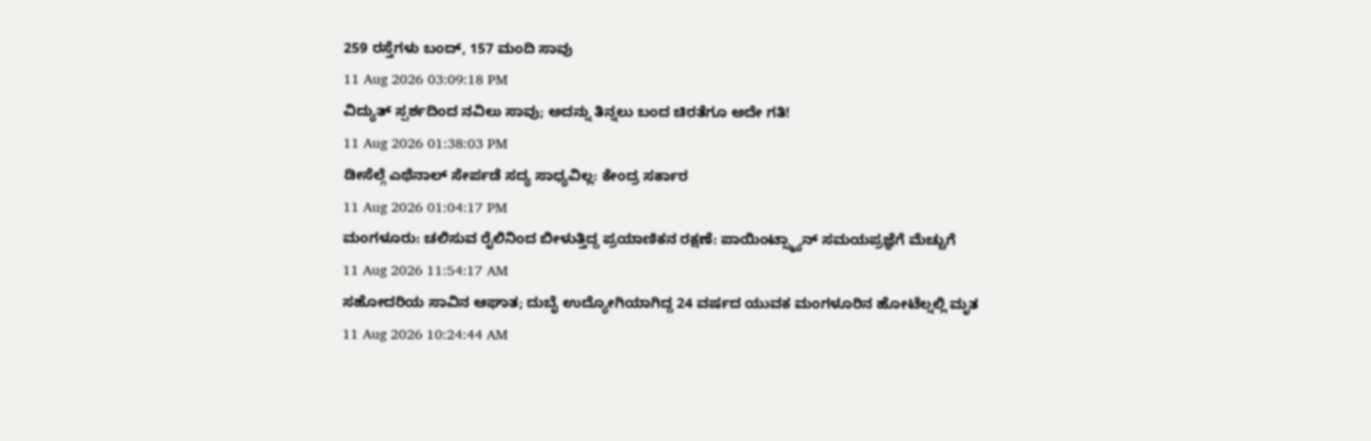259 ರಸ್ತೆಗಳು ಬಂದ್, 157 ಮಂದಿ ಸಾವು
11 Aug 2026 03:09:18 PM
ವಿದ್ಯುತ್ ಸ್ಪರ್ಶದಿಂದ ನವಿಲು ಸಾವು; ಅದನ್ನು ತಿನ್ನಲು ಬಂದ ಚಿರತೆಗೂ ಅದೇ ಗತಿ!
11 Aug 2026 01:38:03 PM
ಡೀಸೆಲ್ಗೆ ಎಥೆನಾಲ್ ಸೇರ್ಪಡೆ ಸದ್ಯ ಸಾಧ್ಯವಿಲ್ಲ: ಕೇಂದ್ರ ಸರ್ಕಾರ
11 Aug 2026 01:04:17 PM
ಮಂಗಳೂರು: ಚಲಿಸುವ ರೈಲಿನಿಂದ ಬೀಳುತ್ತಿದ್ದ ಪ್ರಯಾಣಿಕನ ರಕ್ಷಣೆ: ಪಾಯಿಂಟ್ಸ್ಮ್ಯಾನ್ ಸಮಯಪ್ರಜ್ಞೆಗೆ ಮೆಚ್ಚುಗೆ
11 Aug 2026 11:54:17 AM
ಸಹೋದರಿಯ ಸಾವಿನ ಆಘಾತ; ದುಬೈ ಉದ್ಯೋಗಿಯಾಗಿದ್ದ 24 ವರ್ಷದ ಯುವಕ ಮಂಗಳೂರಿನ ಹೋಟೆಲ್ನಲ್ಲಿ ಮೃತ
11 Aug 2026 10:24:44 AM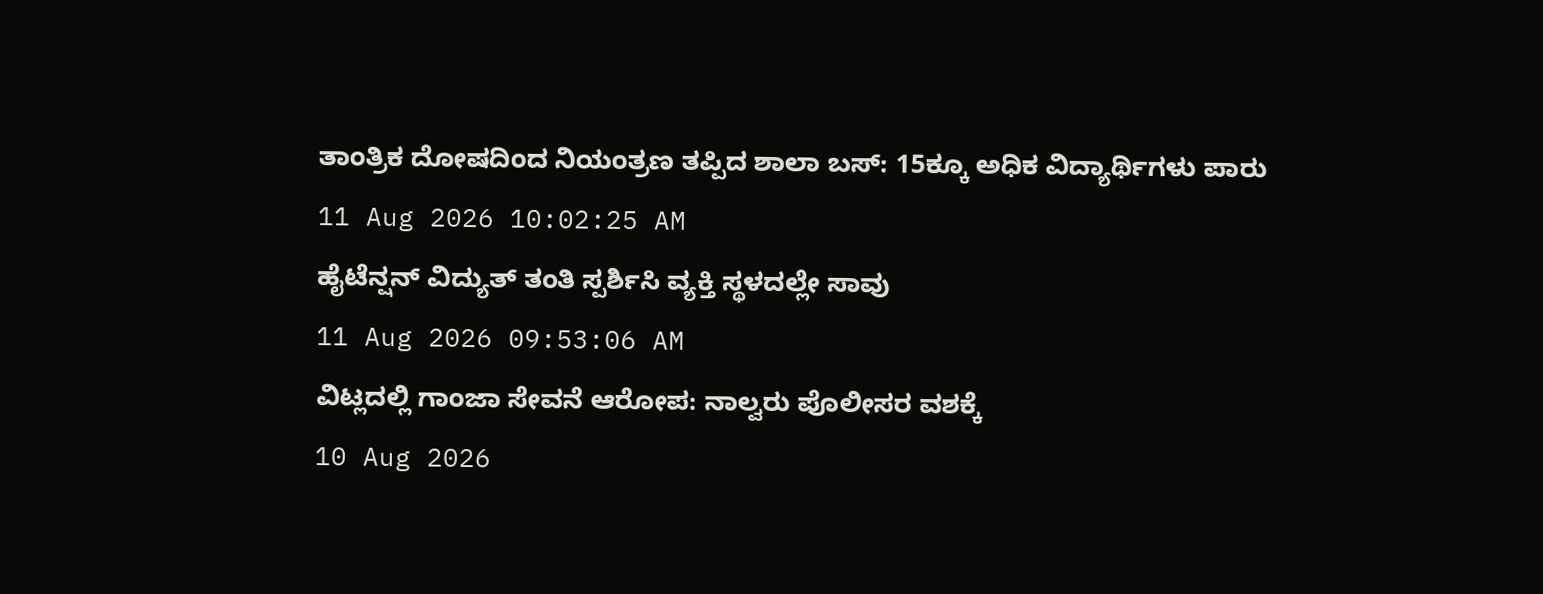ತಾಂತ್ರಿಕ ದೋಷದಿಂದ ನಿಯಂತ್ರಣ ತಪ್ಪಿದ ಶಾಲಾ ಬಸ್: 15ಕ್ಕೂ ಅಧಿಕ ವಿದ್ಯಾರ್ಥಿಗಳು ಪಾರು
11 Aug 2026 10:02:25 AM
ಹೈಟೆನ್ಷನ್ ವಿದ್ಯುತ್ ತಂತಿ ಸ್ಪರ್ಶಿಸಿ ವ್ಯಕ್ತಿ ಸ್ಥಳದಲ್ಲೇ ಸಾವು
11 Aug 2026 09:53:06 AM
ವಿಟ್ಲದಲ್ಲಿ ಗಾಂಜಾ ಸೇವನೆ ಆರೋಪ: ನಾಲ್ವರು ಪೊಲೀಸರ ವಶಕ್ಕೆ
10 Aug 2026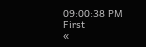09:00:38 PM
First
«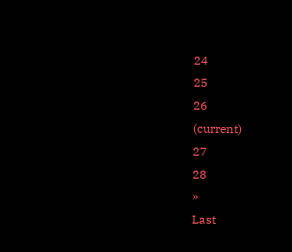24
25
26
(current)
27
28
»
Last